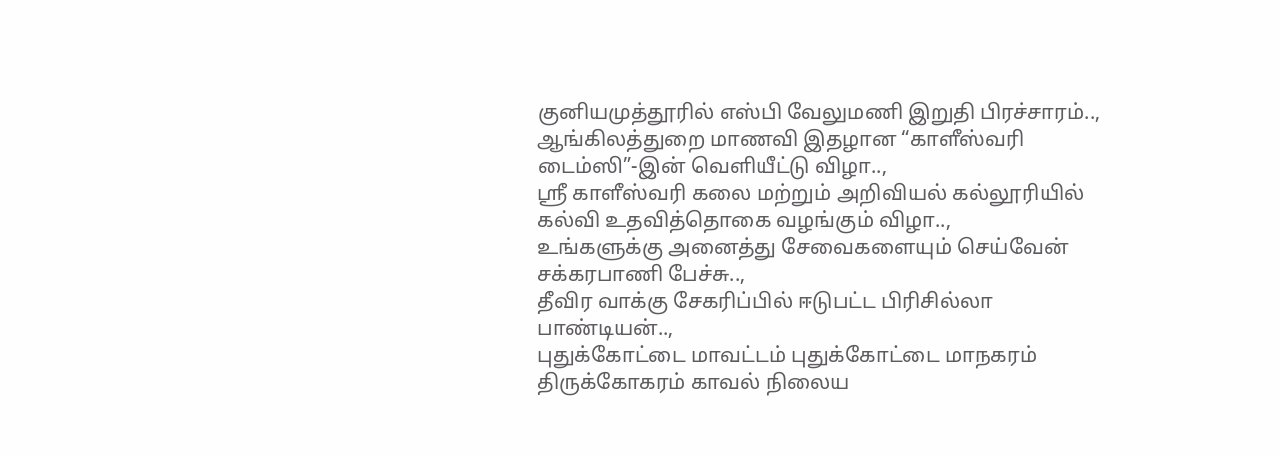குனியமுத்தூரில் எஸ்பி வேலுமணி இறுதி பிரச்சாரம்..,
ஆங்கிலத்துறை மாணவி இதழான “காளீஸ்வரி டைம்ஸி”-இன் வெளியீட்டு விழா..,
ஸ்ரீ காளீஸ்வரி கலை மற்றும் அறிவியல் கல்லூரியில் கல்வி உதவித்தொகை வழங்கும் விழா..,
உங்களுக்கு அனைத்து சேவைகளையும் செய்வேன் சக்கரபாணி பேச்சு..,
தீவிர வாக்கு சேகரிப்பில் ஈடுபட்ட பிரிசில்லா பாண்டியன்..,
புதுக்கோட்டை மாவட்டம் புதுக்கோட்டை மாநகரம் திருக்கோகரம் காவல் நிலைய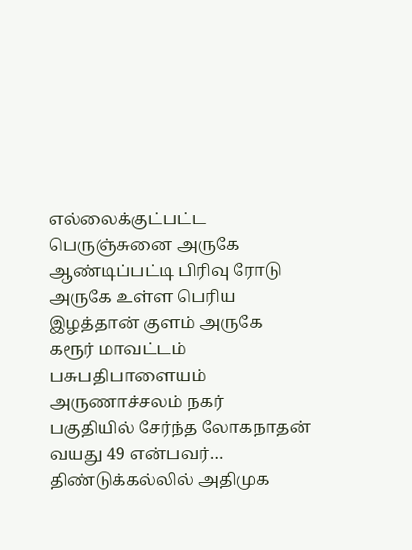எல்லைக்குட்பட்ட பெருஞ்சுனை அருகே ஆண்டிப்பட்டி பிரிவு ரோடு அருகே உள்ள பெரிய இழத்தான் குளம் அருகே கரூர் மாவட்டம் பசுபதிபாளையம் அருணாச்சலம் நகர் பகுதியில் சேர்ந்த லோகநாதன் வயது 49 என்பவர்…
திண்டுக்கல்லில் அதிமுக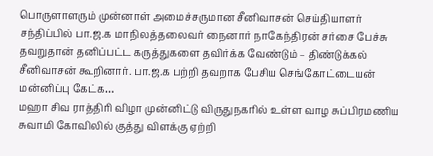பொருளாளரும் முன்னாள் அமைச்சருமான சீனிவாசன் செய்தியாளர் சந்திப்பில் பா.ஜ.க மாநிலத்தலைவர் நைனார் நாகேந்திரன் சர்சை பேச்சு தவறுதான் தனிப்பட்ட கருத்துகளை தவிர்க்க வேண்டும் – திண்டுக்கல் சீனிவாசன் கூறினார். பா.ஜ.க பற்றி தவறாக பேசிய செங்கோட்டையன் மன்னிப்பு கேட்க…
மஹா சிவ ராத்திரி விழா முன்னிட்டு விருதுநகரில் உள்ள வாழ சுப்பிரமணிய சுவாமி கோவிலில் குத்து விளக்கு ஏற்றி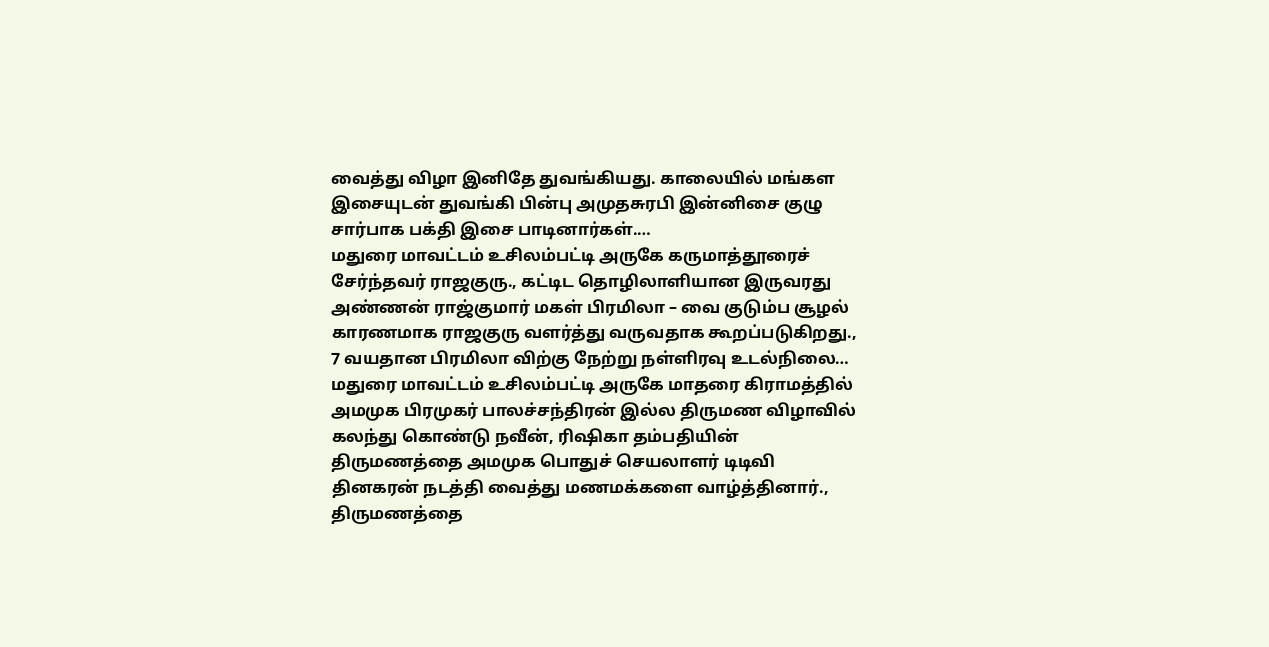வைத்து விழா இனிதே துவங்கியது. காலையில் மங்கள இசையுடன் துவங்கி பின்பு அமுதசுரபி இன்னிசை குழு சார்பாக பக்தி இசை பாடினார்கள்.…
மதுரை மாவட்டம் உசிலம்பட்டி அருகே கருமாத்தூரைச் சேர்ந்தவர் ராஜகுரு., கட்டிட தொழிலாளியான இருவரது அண்ணன் ராஜ்குமார் மகள் பிரமிலா – வை குடும்ப சூழல் காரணமாக ராஜகுரு வளர்த்து வருவதாக கூறப்படுகிறது., 7 வயதான பிரமிலா விற்கு நேற்று நள்ளிரவு உடல்நிலை…
மதுரை மாவட்டம் உசிலம்பட்டி அருகே மாதரை கிராமத்தில் அமமுக பிரமுகர் பாலச்சந்திரன் இல்ல திருமண விழாவில் கலந்து கொண்டு நவீன், ரிஷிகா தம்பதியின் திருமணத்தை அமமுக பொதுச் செயலாளர் டிடிவி தினகரன் நடத்தி வைத்து மணமக்களை வாழ்த்தினார்., திருமணத்தை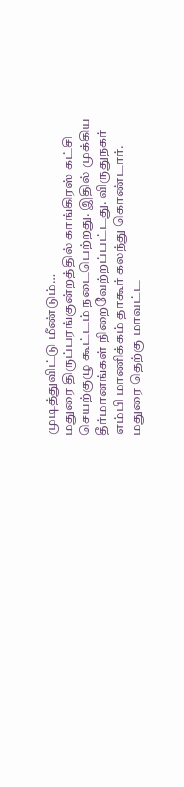முடித்துவிட்டு மீண்டும்…
மதுரை திருப்பரங்குன்றத்தில் காங்கிரஸ் கட்சி செயற்குழு கூட்டம் நடைபெற்றது. இதில் முக்கிய தீர்மானங்கள் நிறைவேற்றப்பட்டது. விருதுநகர் எம்பி மாணிக்கம் தாகூர் கலந்து கொண்டார். மதுரை தெற்கு மாவட்ட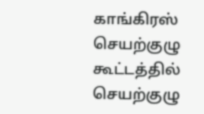காங்கிரஸ் செயற்குழு கூட்டத்தில் செயற்குழு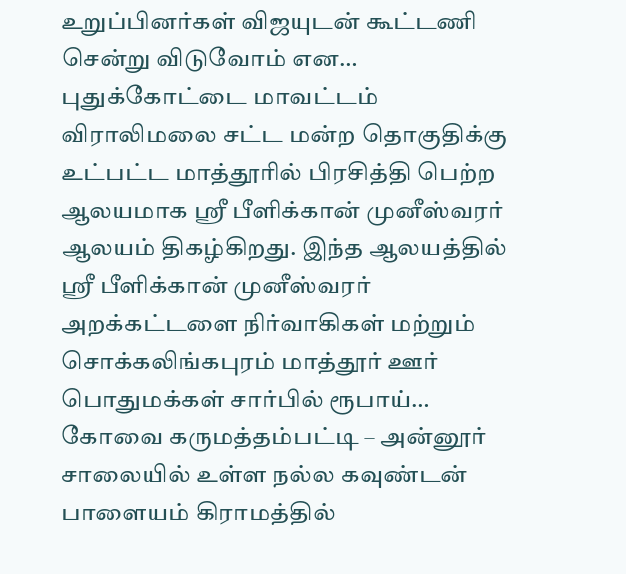உறுப்பினர்கள் விஜயுடன் கூட்டணி சென்று விடுவோம் என…
புதுக்கோட்டை மாவட்டம் விராலிமலை சட்ட மன்ற தொகுதிக்கு உட்பட்ட மாத்தூரில் பிரசித்தி பெற்ற ஆலயமாக ஸ்ரீ பீளிக்கான் முனீஸ்வரர் ஆலயம் திகழ்கிறது. இந்த ஆலயத்தில் ஸ்ரீ பீளிக்கான் முனீஸ்வரர் அறக்கட்டளை நிர்வாகிகள் மற்றும் சொக்கலிங்கபுரம் மாத்தூர் ஊர் பொதுமக்கள் சார்பில் ரூபாய்…
கோவை கருமத்தம்பட்டி – அன்னூர் சாலையில் உள்ள நல்ல கவுண்டன் பாளையம் கிராமத்தில்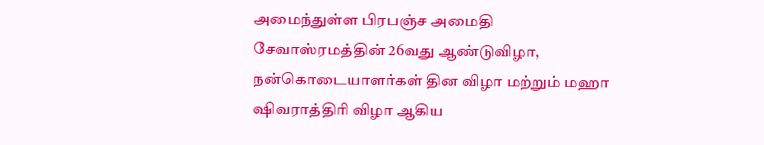அமைந்துள்ள பிரபஞ்ச அமைதி சேவாஸ்ரமத்தின் 26வது ஆண்டுவிழா, நன்கொடையாளர்கள் தின விழா மற்றும் மஹா ஷிவராத்திரி விழா ஆகிய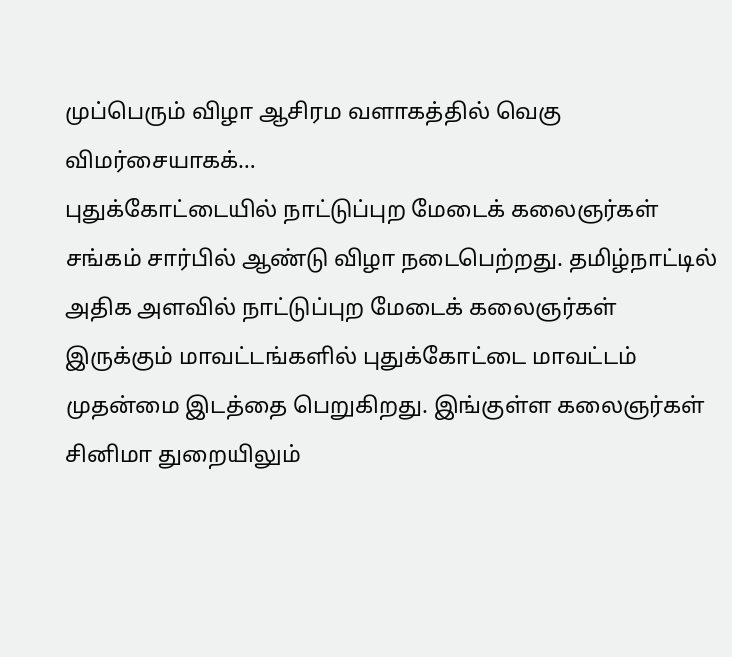முப்பெரும் விழா ஆசிரம வளாகத்தில் வெகு விமர்சையாகக்…
புதுக்கோட்டையில் நாட்டுப்புற மேடைக் கலைஞர்கள் சங்கம் சார்பில் ஆண்டு விழா நடைபெற்றது. தமிழ்நாட்டில் அதிக அளவில் நாட்டுப்புற மேடைக் கலைஞர்கள் இருக்கும் மாவட்டங்களில் புதுக்கோட்டை மாவட்டம் முதன்மை இடத்தை பெறுகிறது. இங்குள்ள கலைஞர்கள் சினிமா துறையிலும்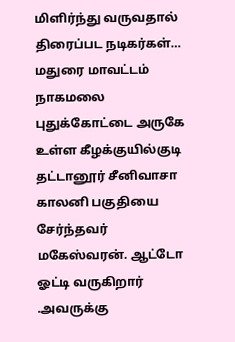மிளிர்ந்து வருவதால் திரைப்பட நடிகர்கள்…
மதுரை மாவட்டம் நாகமலை புதுக்கோட்டை அருகே உள்ள கீழக்குயில்குடி தட்டானூர் சீனிவாசா காலனி பகுதியை சேர்ந்தவர் மகேஸ்வரன். ஆட்டோ ஓட்டி வருகிறார் .அவருக்கு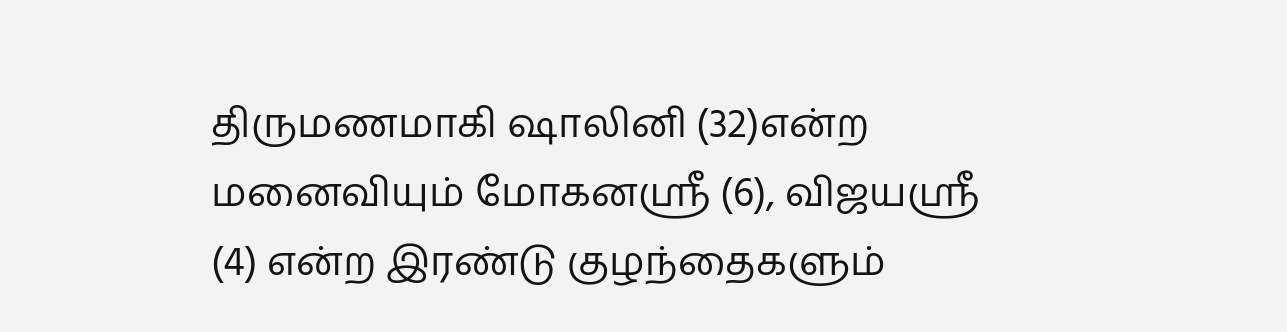திருமணமாகி ஷாலினி (32)என்ற மனைவியும் மோகனஸ்ரீ (6), விஜயஸ்ரீ (4) என்ற இரண்டு குழந்தைகளும்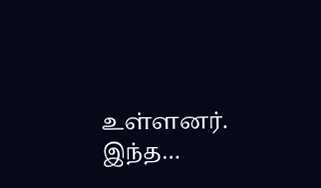உள்ளனர். இந்த…